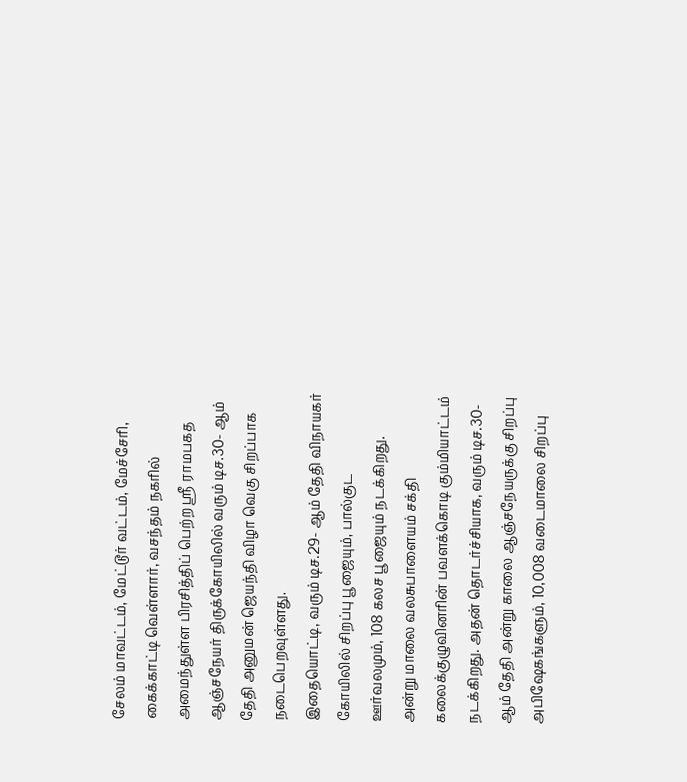சேலம் மாவட்டம், மேட்டூர் வட்டம், மேச்சேரி, கைக்காட்டி வெள்ளார், வசந்தம் நகரில் அமைந்துள்ள பிரசித்திப் பெற்ற ஸ்ரீ ராமபகத ஆஞ்சநேயர் திருக்கோயிலில் வரும் டிச.30- ஆம் தேதி அனுமன் ஜெயந்தி விழா வெகு சிறப்பாக நடைபெறவுள்ளது.
இதையொட்டி, வரும் டிச.29- ஆம் தேதி விநாயகர் கோயிலில் சிறப்பு பூஜையும், பால்குட ஊர்வலமும், 108 கலச பூஜையும் நடக்கிறது. அன்று மாலை வலசுபாளையம் சக்தி கலைக்குழுவினரின் பவளக்கொடி கும்மியாட்டம் நடக்கிறது. அதன் தொடர்ச்சியாக, வரும் டிச.30- ஆம் தேதி அன்று காலை ஆஞ்சநேயருக்கு சிறப்பு அபிஷேகங்களும், 10,008 வடைமாலை சிறப்பு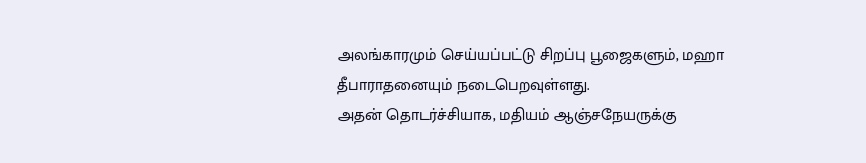அலங்காரமும் செய்யப்பட்டு சிறப்பு பூஜைகளும், மஹா தீபாராதனையும் நடைபெறவுள்ளது.
அதன் தொடர்ச்சியாக, மதியம் ஆஞ்சநேயருக்கு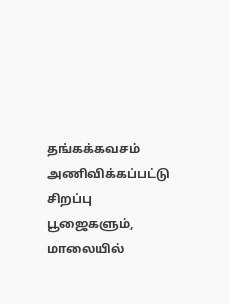தங்கக்கவசம் அணிவிக்கப்பட்டு சிறப்பு பூஜைகளும், மாலையில்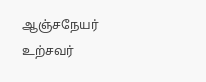ஆஞ்சநேயர் உற்சவர்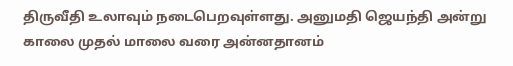திருவீதி உலாவும் நடைபெறவுள்ளது. அனுமதி ஜெயந்தி அன்று காலை முதல் மாலை வரை அன்னதானம்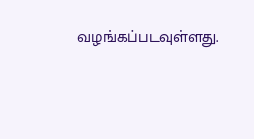வழங்கப்படவுள்ளது.